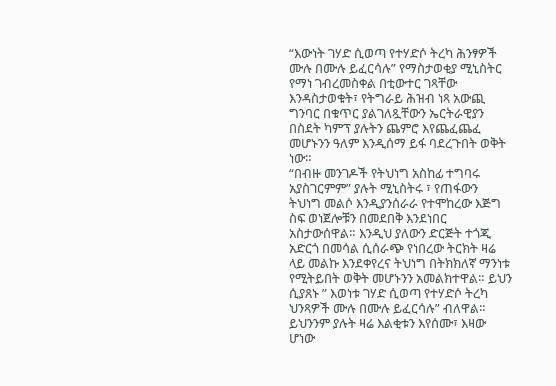“እውነት ገሃድ ሲወጣ የተሃድሶ ትረካ ሕንፃዎች ሙሉ በሙሉ ይፈርሳሉ” የማስታወቂያ ሚኒስትር የማነ ገብረመስቀል በቲውተር ገጻቸው እንዳስታወቁት፣ የትግራይ ሕዝብ ነጻ አውጪ ግንባር በቁጥር ያልገለጿቸውን ኤርትራዊያን በስደት ካምፕ ያሉትን ጨምሮ እየጨፈጨፈ መሆኑንን ዓለም እንዲሰማ ይፋ ባደረጉበት ወቅት ነው።
“በብዙ መንገዶች የትህነግ አስከፊ ተግባሩ አያስገርምም” ያሉት ሚኒስትሩ ፣ የጠፋውን ትህነግ መልሶ እንዲያንሰራራ የተሞከረው እጅግ ስፍ ወነጀሎቹን በመደበቅ እንደነበር አስታውሰዋል። እንዲህ ያለውን ድርጅት ተጎጂ አድርጎ በመሳል ሲሰራጭ የነበረው ትርክት ዛሬ ላይ መልኩ እንደቀየረና ትህነግ በትክክለኛ ማንነቱ የሚትይበት ወቅት መሆኑንን አመልክተዋል። ይህን ሲያጸኑ ” እወነቱ ገሃድ ሲወጣ የተሃድሶ ትረካ ህንጻዎች ሙሉ በሙሉ ይፈርሳሉ” ብለዋል። ይህንንም ያሉት ዛሬ እልቂቱን እየሰሙ፣ እዛው ሆነው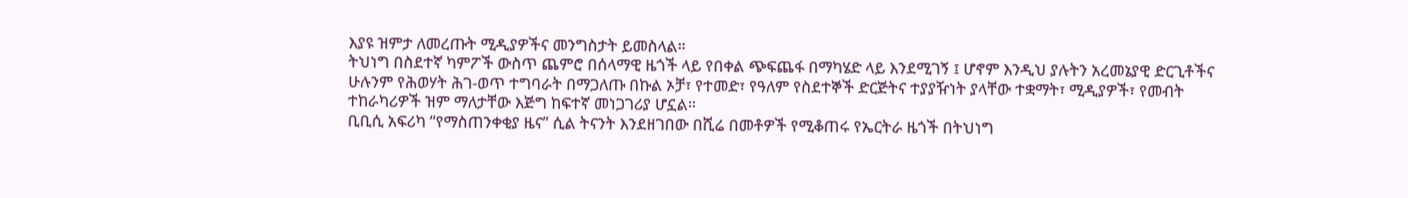እያዩ ዝምታ ለመረጡት ሚዲያዎችና መንግስታት ይመስላል።
ትህነግ በስደተኛ ካምፖች ውስጥ ጨምሮ በሰላማዊ ዜጎች ላይ የበቀል ጭፍጨፋ በማካሄድ ላይ እንደሚገኝ ፤ ሆኖም እንዲህ ያሉትን አረመኔያዊ ድርጊቶችና ሁሉንም የሕወሃት ሕገ-ወጥ ተግባራት በማጋለጡ በኩል ኦቻ፣ የተመድ፣ የዓለም የስደተኞች ድርጅትና ተያያዥነት ያላቸው ተቋማት፣ ሚዲያዎች፣ የመብት ተከራካሪዎች ዝም ማለታቸው እጅግ ከፍተኛ መነጋገሪያ ሆኗል።
ቢቢሲ አፍሪካ “የማስጠንቀቂያ ዜና” ሲል ትናንት እንደዘገበው በሺሬ በመቶዎች የሚቆጠሩ የኤርትራ ዜጎች በትህነግ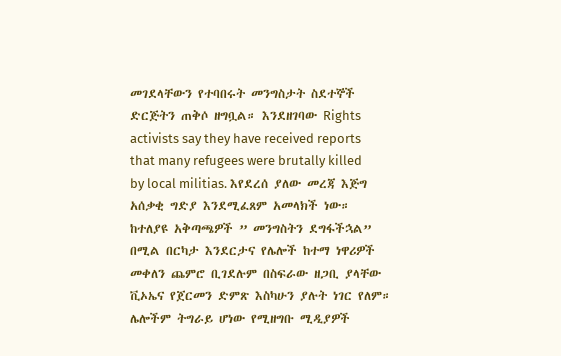መገደላቸውን የተባበሩት መንግስታት ስደተኞች ድርጅትን ጠቅሶ ዘግቧል። እንደዘገባው Rights activists say they have received reports that many refugees were brutally killed by local militias. እየደረሰ ያለው መረጃ እጅግ አሰቃቂ ግድያ እንደሚፈጸም አመላክች ነው።
ከተለያዩ አቅጣጫዎች ” መንግስትን ደግፋችኋል” በሚል በርካታ እንደርታና የሌሎች ከተማ ነዋሪዎች መቀለን ጨምሮ ቢገደሉም በስፍራው ዘጋቢ ያላቸው ቪኦኤና የጀርመን ድምጽ እስካሁን ያሉት ነገር የለም። ሌሎችም ትግራይ ሆነው የሚዘግቡ ሚዲያዎች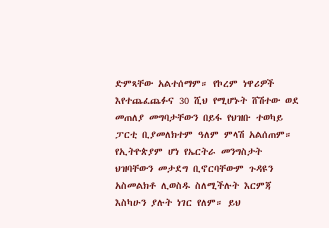ድምጻቸው አልተሰማም። የኮረም ነዋሪዎች እየተጨፈጨፉና 30 ሺህ የሚሆኑት ሸሽተው ወደ መጠለያ መግባታቸውን በይፋ የህዝቡ ተወካይ ፓርቲ ቢያመለክተም ዓለም ምላሽ አልሰጠም።
የኢትዮጵያም ሆነ የኤርትራ መንግስታት ህዝባቸውን መታደግ ቢኖርባቸውም ጉዳዩን አስመልክቶ ሊወስዱ ስለሚችሉት እርምጃ እስካሁን ያሉት ነገር የለም። ይህ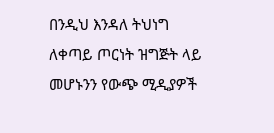በንዲህ እንዳለ ትህነግ ለቀጣይ ጦርነት ዝግጅት ላይ መሆኑንን የውጭ ሚዲያዎች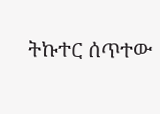ትኩተር ሰጥተው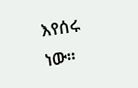እየሰሩ ነው።